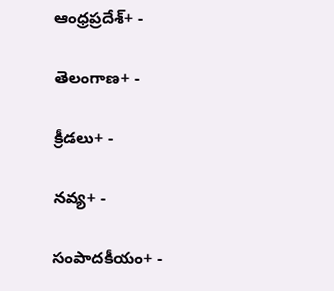ఆంధ్రప్రదేశ్+ -

తెలంగాణ+ -

క్రీడలు+ -

నవ్య+ -

సంపాదకీయం+ -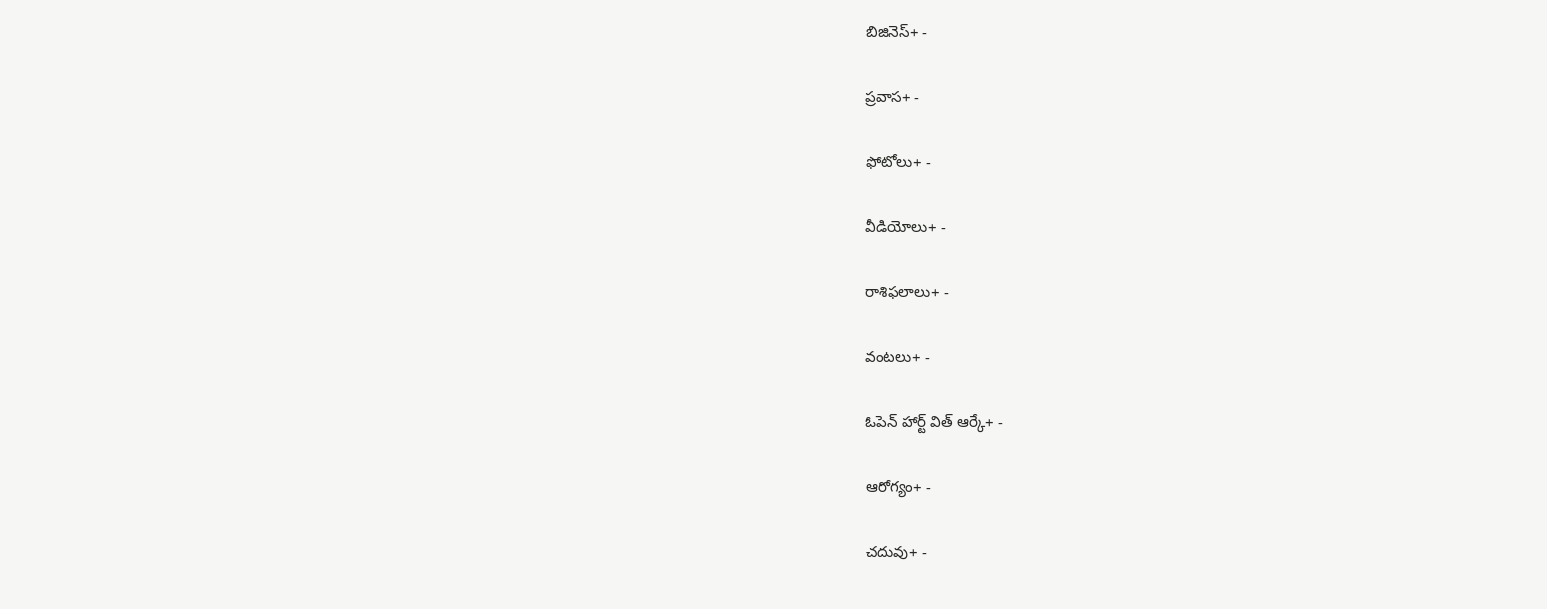బిజినెస్+ -

ప్రవాస+ -

ఫోటోలు+ -

వీడియోలు+ -

రాశిఫలాలు+ -

వంటలు+ -

ఓపెన్ హార్ట్ విత్ ఆర్కే+ -

ఆరోగ్యం+ -

చదువు+ -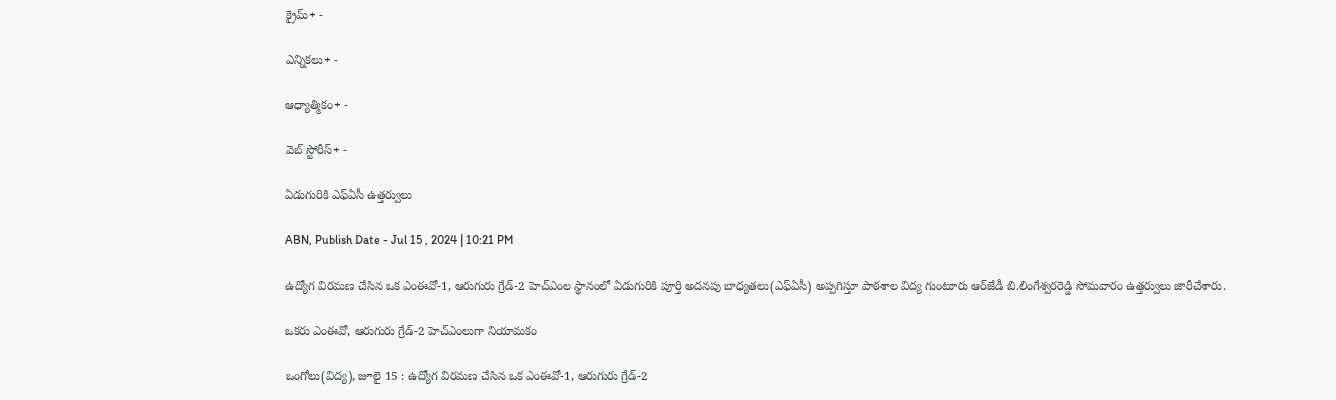క్రైమ్+ -

ఎన్నికలు+ -

ఆధ్యాత్మికం+ -

వెబ్ స్టోరీస్+ -

ఏడుగురికి ఎఫ్‌ఏసీ ఉత్తర్వులు

ABN, Publish Date - Jul 15 , 2024 | 10:21 PM

ఉద్యోగ విరమణ చేసిన ఒక ఎంఈవో-1, ఆరుగురు గ్రేడ్‌-2 హెచ్‌ఎంల స్థానంలో ఏడుగురికి పూర్తి అదనపు బాధ్యతలు(ఎఫ్‌ఏసీ) అప్పగిస్తూ పాఠశాల విద్య గుంటూరు ఆర్‌జేడీ బి.లింగేశ్వరరెడ్డి సోమవారం ఉత్తర్వులు జారీచేశారు.

ఒకరు ఎంఈవో, ఆరుగురు గ్రేడ్‌-2 హెచ్‌ఎంలుగా నియామకం

ఒంగోలు(విద్య), జూలై 15 : ఉద్యోగ విరమణ చేసిన ఒక ఎంఈవో-1, ఆరుగురు గ్రేడ్‌-2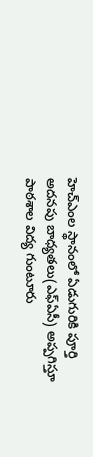హెచ్‌ఎంల స్థానంలో ఏడుగురికి పూర్తి అదనపు బాధ్యతలు(ఎఫ్‌ఏసీ) అప్పగిస్తూ పాఠశాల విద్య గుంటూరు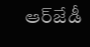ఆర్‌జేడీ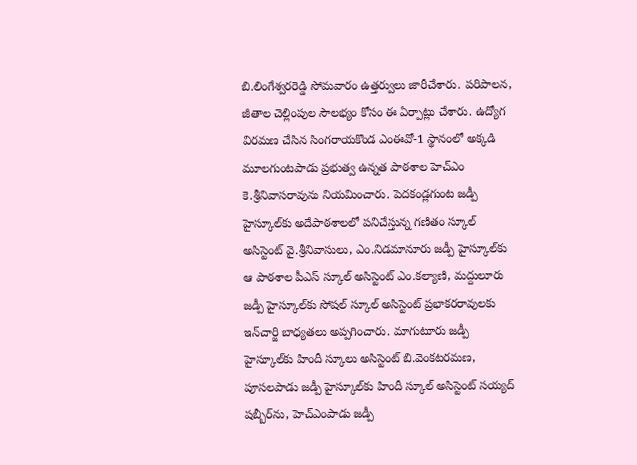బి.లింగేశ్వరరెడ్డి సోమవారం ఉత్తర్వులు జారీచేశారు. పరిపాలన, జీతాల చెల్లింపుల సౌలభ్యం కోసం ఈ ఏర్పాట్లు చేశారు. ఉద్యోగ విరమణ చేసిన సింగరాయకొండ ఎంఈవో-1 స్థానంలో అక్కడి మూలగుంటపాడు ప్రభుత్వ ఉన్నత పాఠశాల హెచ్‌ఎం కె.శ్రీనివాసరావును నియమించారు. పెదకండ్లగుంట జడ్పీ హైస్కూల్‌కు అదేపాఠశాలలో పనిచేస్తున్న గణితం స్కూల్‌ అసిస్టెంట్‌ వై.శ్రీనివాసులు, ఎం.నిడమానూరు జడ్పీ హైస్కూల్‌కు ఆ పాఠశాల పీఎస్‌ స్కూల్‌ అసిస్టెంట్‌ ఎం.కల్యాణి, మద్దులూరు జడ్పీ హైస్కూల్‌కు సోషల్‌ స్కూల్‌ అసిస్టెంట్‌ ప్రభాకరరావులకు ఇన్‌చార్జి బాధ్యతలు అప్పగించారు. మాగుటూరు జడ్పీ హైస్కూల్‌కు హిందీ స్కూలు అసిస్టెంట్‌ బి.వెంకటరమణ, పూసలపాడు జడ్పీ హైస్కూల్‌కు హిందీ స్కూల్‌ అసిస్టెంట్‌ సయ్యద్‌ షబ్బీర్‌ను, హెచ్‌ఎంపాడు జడ్పీ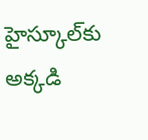హైస్కూల్‌కు అక్కడి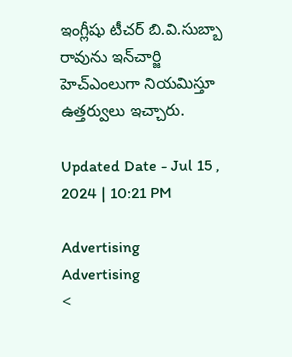ఇంగ్లీషు టీచర్‌ బి.వి.సుబ్బా రావును ఇన్‌చార్జి హెచ్‌ఎంలుగా నియమిస్తూ ఉత్తర్వులు ఇచ్చారు.

Updated Date - Jul 15 , 2024 | 10:21 PM

Advertising
Advertising
<